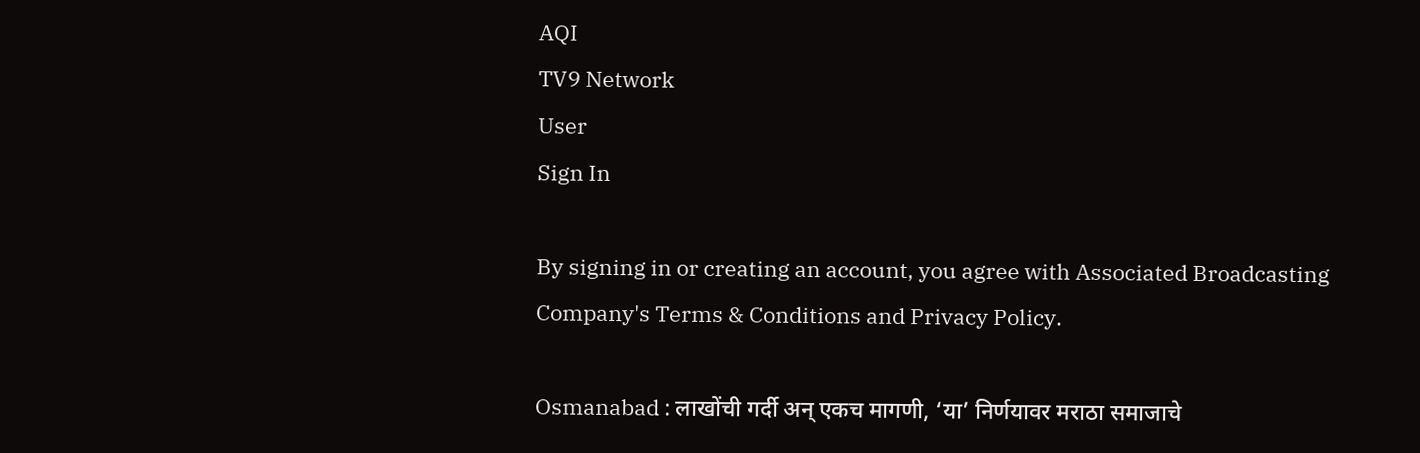AQI
TV9 Network
User
Sign In

By signing in or creating an account, you agree with Associated Broadcasting Company's Terms & Conditions and Privacy Policy.

Osmanabad : लाखोंची गर्दी अन् एकच मागणी, ‘या’ निर्णयावर मराठा समाजाचे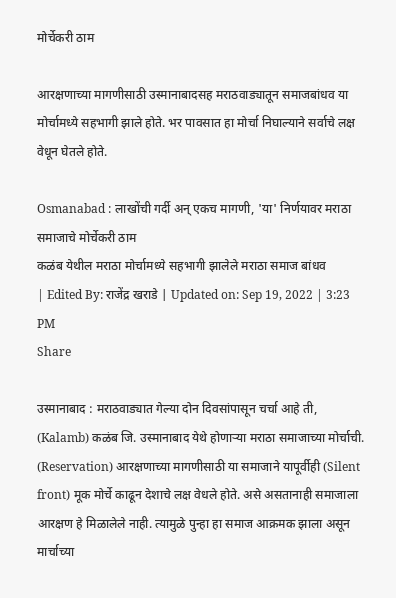मोर्चेकरी ठाम

आरक्षणाच्या मागणीसाठी उस्मानाबादसह मराठवाड्यातून समाजबांधव या मोर्चामध्ये सहभागी झाले होते. भर पावसात हा मोर्चा निघाल्याने सर्वाचे लक्ष वेधून घेतले होते.

Osmanabad : लाखोंची गर्दी अन् एकच मागणी, 'या' निर्णयावर मराठा समाजाचे मोर्चेकरी ठाम
कळंब येथील मराठा मोर्चामध्ये सहभागी झालेले मराठा समाज बांधव
| Edited By: राजेंद्र खराडे | Updated on: Sep 19, 2022 | 3:23 PM
Share

उस्मानाबाद : मराठवाड्यात गेल्या दोन दिवसांपासून चर्चा आहे ती, (Kalamb) कळंब जि. उस्मानाबाद येथे होणाऱ्या मराठा समाजाच्या मोर्चाची. (Reservation) आरक्षणाच्या मागणीसाठी या समाजाने यापूर्वीही (Silent front) मूक मोर्चे काढून देशाचे लक्ष वेधले होते. असे असतानाही समाजाला आरक्षण हे मिळालेले नाही. त्यामुळे पुन्हा हा समाज आक्रमक झाला असून मार्चाच्या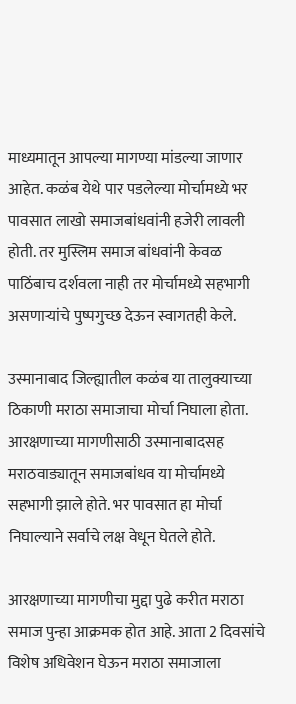माध्यमातून आपल्या मागण्या मांडल्या जाणार आहेत. कळंब येथे पार पडलेल्या मोर्चामध्ये भर पावसात लाखो समाजबांधवांनी हजेरी लावली होती. तर मुस्लिम समाज बांधवांनी केवळ पाठिंबाच दर्शवला नाही तर मोर्चामध्ये सहभागी असणाऱ्यांचे पुष्पगुच्छ देऊन स्वागतही केले.

उस्मानाबाद जिल्ह्यातील कळंब या तालुक्याच्या ठिकाणी मराठा समाजाचा मोर्चा निघाला होता. आरक्षणाच्या मागणीसाठी उस्मानाबादसह मराठवाड्यातून समाजबांधव या मोर्चामध्ये सहभागी झाले होते. भर पावसात हा मोर्चा निघाल्याने सर्वाचे लक्ष वेधून घेतले होते.

आरक्षणाच्या मागणीचा मुद्दा पुढे करीत मराठा समाज पुन्हा आक्रमक होत आहे. आता 2 दिवसांचे विशेष अधिवेशन घेऊन मराठा समाजाला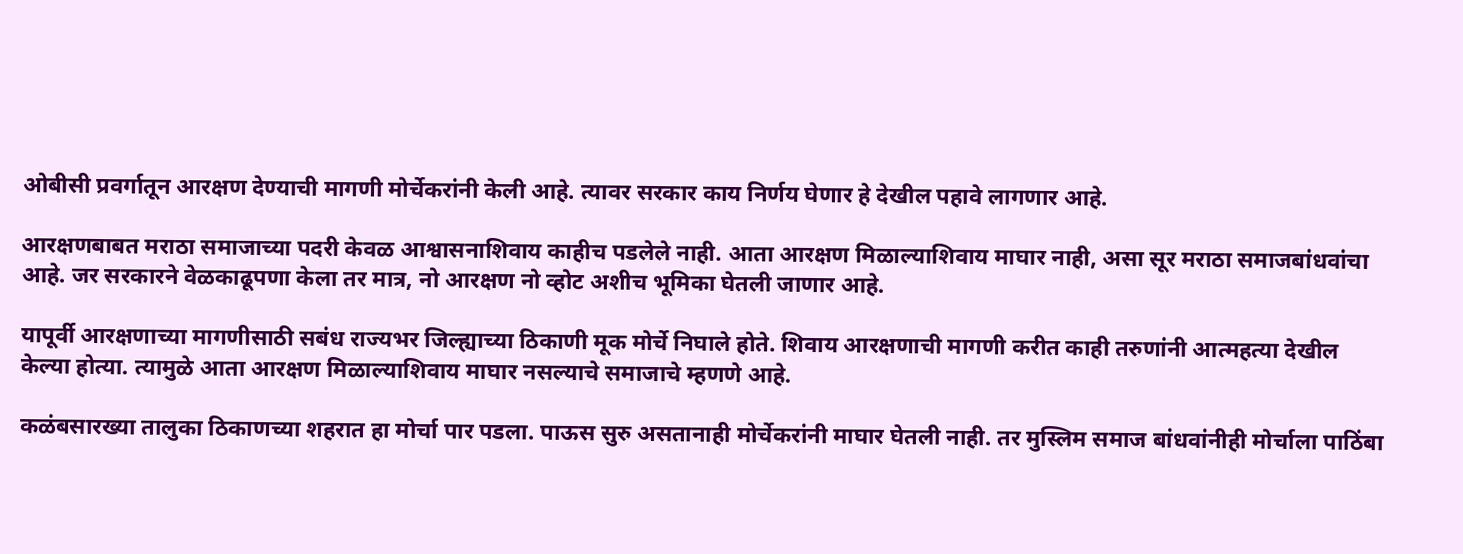ओबीसी प्रवर्गातून आरक्षण देण्याची मागणी मोर्चेकरांनी केली आहे. त्यावर सरकार काय निर्णय घेणार हे देखील पहावे लागणार आहे.

आरक्षणबाबत मराठा समाजाच्या पदरी केवळ आश्वासनाशिवाय काहीच पडलेले नाही. आता आरक्षण मिळाल्याशिवाय माघार नाही, असा सूर मराठा समाजबांधवांचा आहे. जर सरकारने वेळकाढूपणा केला तर मात्र, नो आरक्षण नो व्होट अशीच भूमिका घेतली जाणार आहे.

यापूर्वी आरक्षणाच्या मागणीसाठी सबंध राज्यभर जिल्ह्याच्या ठिकाणी मूक मोर्चे निघाले होते. शिवाय आरक्षणाची मागणी करीत काही तरुणांनी आत्महत्या देखील केल्या होत्या. त्यामुळे आता आरक्षण मिळाल्याशिवाय माघार नसल्याचे समाजाचे म्हणणे आहे.

कळंबसारख्या तालुका ठिकाणच्या शहरात हा मोर्चा पार पडला. पाऊस सुरु असतानाही मोर्चेकरांनी माघार घेतली नाही. तर मुस्लिम समाज बांधवांनीही मोर्चाला पाठिंबा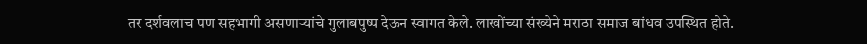तर दर्शवलाच पण सहभागी असणाऱ्यांचे गुलाबपुष्प देऊन स्वागत केले. लाखोंच्या संख्येने मराठा समाज बांधव उपस्थित होते.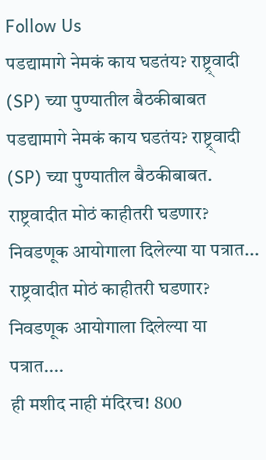Follow Us
पडद्यामागे नेमकं काय घडतंय? राष्ट्र्वादी (SP) च्या पुण्यातील बैठकीबाबत
पडद्यामागे नेमकं काय घडतंय? राष्ट्र्वादी (SP) च्या पुण्यातील बैठकीबाबत.
राष्ट्रवादीत मोठं काहीतरी घडणार? निवडणूक आयोगाला दिलेल्या या पत्रात...
राष्ट्रवादीत मोठं काहीतरी घडणार? निवडणूक आयोगाला दिलेल्या या पत्रात....
ही मशीद नाही मंदिरच! 800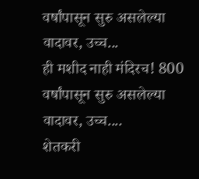वर्षांपासून सुरु असलेल्या वादावर, उच्च...
ही मशीद नाही मंदिरच! 800 वर्षांपासून सुरु असलेल्या वादावर, उच्च....
शेतकरी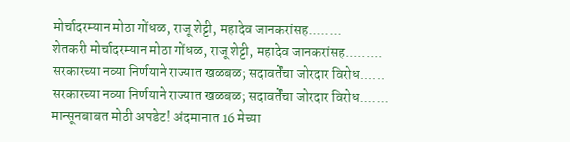मोर्चादरम्यान मोठा गोंधळ, राजू शेट्टी, महादेव जानकरांसह........
शेतकरी मोर्चादरम्यान मोठा गोंधळ, राजू शेट्टी, महादेव जानकरांसह.........
सरकारच्या नव्या निर्णयाने राज्यात खळबळ; सदावर्तेंचा जोरदार विरोध......
सरकारच्या नव्या निर्णयाने राज्यात खळबळ; सदावर्तेंचा जोरदार विरोध.......
मान्सूनबाबत मोठी अपडेट! अंदमानात 16 मेच्या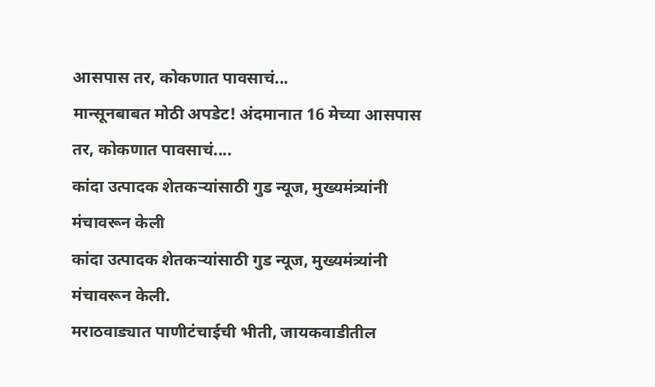आसपास तर, कोकणात पावसाचं...
मान्सूनबाबत मोठी अपडेट! अंदमानात 16 मेच्या आसपास तर, कोकणात पावसाचं....
कांदा उत्पादक शेतकऱ्यांसाठी गुड न्यूज, मुख्यमंत्र्यांनी मंचावरून केली
कांदा उत्पादक शेतकऱ्यांसाठी गुड न्यूज, मुख्यमंत्र्यांनी मंचावरून केली.
मराठवाड्यात पाणीटंचाईची भीती, जायकवाडीतील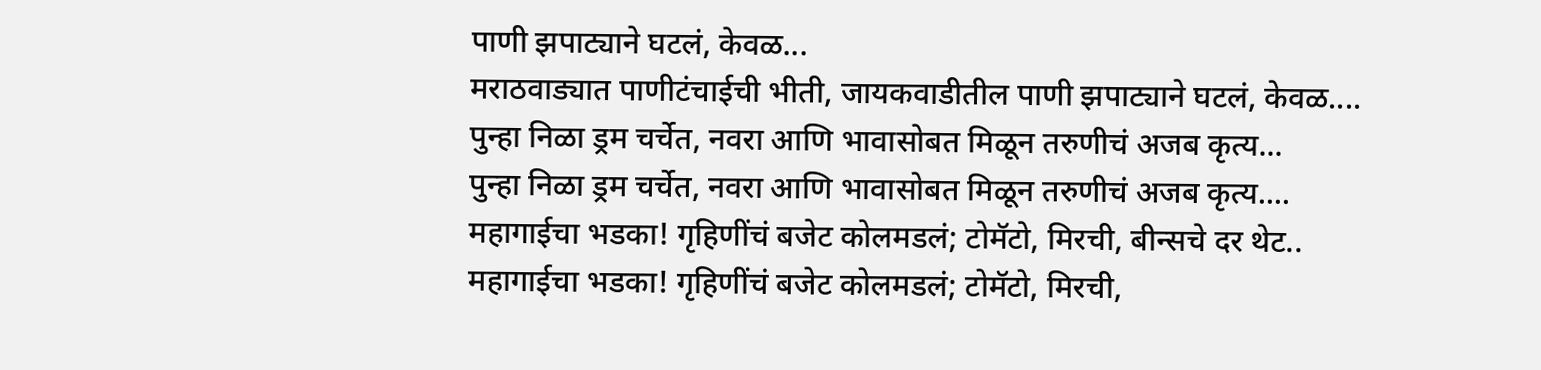पाणी झपाट्याने घटलं, केवळ...
मराठवाड्यात पाणीटंचाईची भीती, जायकवाडीतील पाणी झपाट्याने घटलं, केवळ....
पुन्हा निळा ड्रम चर्चेत, नवरा आणि भावासोबत मिळून तरुणीचं अजब कृत्य...
पुन्हा निळा ड्रम चर्चेत, नवरा आणि भावासोबत मिळून तरुणीचं अजब कृत्य....
महागाईचा भडका! गृहिणींचं बजेट कोलमडलं; टोमॅटो, मिरची, बीन्सचे दर थेट..
महागाईचा भडका! गृहिणींचं बजेट कोलमडलं; टोमॅटो, मिरची,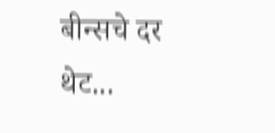बीन्सचे दर थेट...